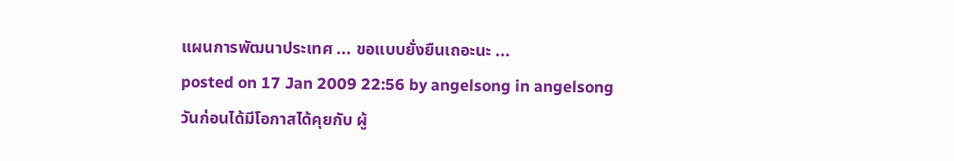แผนการพัฒนาประเทศ ... ขอแบบยั่งยืนเถอะนะ ...
posted on 17 Jan 2009 22:56 by angelsong in angelsong
วันก่อนได้มีโอกาสได้คุยกับ ผู้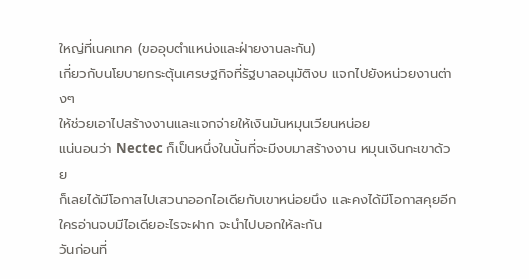ใหญ่ที่เนคเทค (ขออุบตำแหน่งและฝ่ายงานละกัน)
เกี่ยวกับนโยบายกระตุ้นเศรษฐกิจที่รัฐบาลอนุมัติงบ แจกไปยังหน่วยงานต่างๆ
ให้ช่วยเอาไปสร้างงานและแจกจ่ายให้เงินมันหมุนเวียนหน่อย
แน่นอนว่า Nectec ก็เป็นหนึ่งในนั้นที่จะมีงบมาสร้างงาน หมุนเงินกะเขาด้วย
ก็เลยได้มีโอกาสไปเสวนาออกไอเดียกับเขาหน่อยนึง และคงได้มีโอกาสคุยอีก
ใครอ่านจบมีไอเดียอะไรจะฝาก จะนำไปบอกให้ละกัน
วันก่อนที่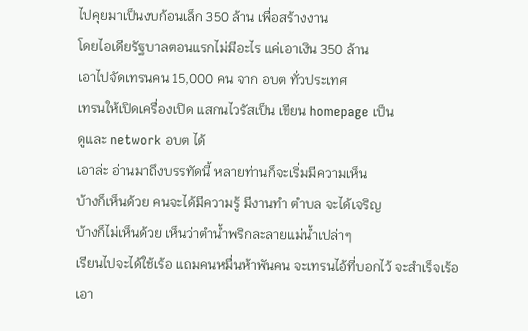ไปคุยมาเป็นงบก้อนเล็ก 350 ล้าน เพื่อสร้างงาน
โดยไอเดียรัฐบาลตอนแรกไม่มีอะไร แค่เอาเงิน 350 ล้าน
เอาไปจัดเทรนคน 15,000 คน จาก อบต ทั่วประเทศ
เทรนให้เปิดเครื่องเปิด แสกนไวรัสเป็น เขียน homepage เป็น
ดูและ network อบต ได้
เอาล่ะ อ่านมาถึงบรรทัดนี้ หลายท่านก็จะเริ่มมีความเห็น
บ้างก็เห็นด้วย คนจะได้มีความรู้ มีงานทำ ตำบล จะได้เจริญ
บ้างก็ไม่เห็นด้วย เห็นว่าตำน้ำพริกละลายแม่น้ำเปล่าๆ
เรียนไปจะได้ใช้เร้อ แถมคนหมื่นห้าพันคน จะเทรนไอ้ที่บอกไว้ จะสำเร็จเร้อ
เอา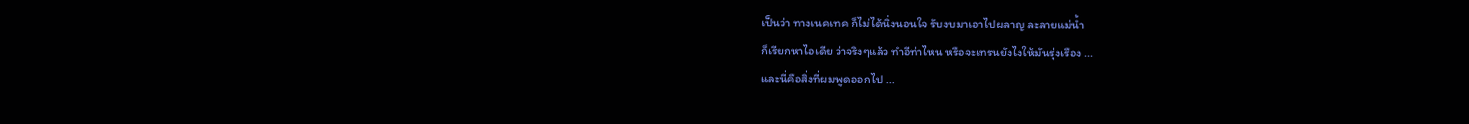เป็นว่า ทางเนคเทค ก็ไม่ได้นิ่งนอนใจ รับงบมาเอาไปผลาญ ละลายแม่น้ำ
ก็เรียกหาไอเดีย ว่าจริงๆแล้ว ทำอีท่าไหน หรือจะเทรนยังไงให้มันรุ่งเรือง ...
และนี่คือสิ่งที่ผมพูดออกไป ...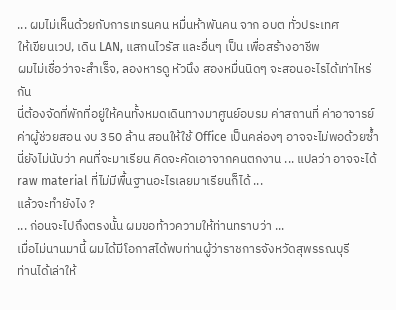... ผมไม่เห็นด้วยกับการเทรนคน หมื่นห้าพันคน จาก อบต ทั่วประเทศ
ให้เขียนเวป, เดิน LAN, แสกนไวรัส และอื่นๆ เป็น เพื่อสร้างอาชีพ
ผมไม่เชื่อว่าจะสำเร็จ, ลองหารดู หัวนึง สองหมื่นนิดๆ จะสอนอะไรได้เท่าไหร่กัน
นี่ต้องจัดที่พักที่อยู่ให้คนทั้งหมดเดินทางมาศูนย์อบรม ค่าสถานที่ ค่าอาจารย์
ค่าผู้ช่วยสอน งบ 350 ล้าน สอนให้ใช้ Office เป็นคล่องๆ อาจจะไม่พอด้วยซ้ำ
นี่ยังไม่นับว่า คนที่จะมาเรียน คิดจะคัดเอาจากคนตกงาน ... แปลว่า อาจจะได้
raw material ที่ไม่มีพื้นฐานอะไรเลยมาเรียนก็ได้ ...
แล้วจะทำยังไง ?
... ก่อนจะไปถึงตรงนั้น ผมขอท้าวความให้ท่านทราบว่า ...
เมื่อไม่นานมานี้ ผมได้มีโอกาสได้พบท่านผู้ว่าราชการจังหวัดสุพรรณบุรี
ท่านได้เล่าให้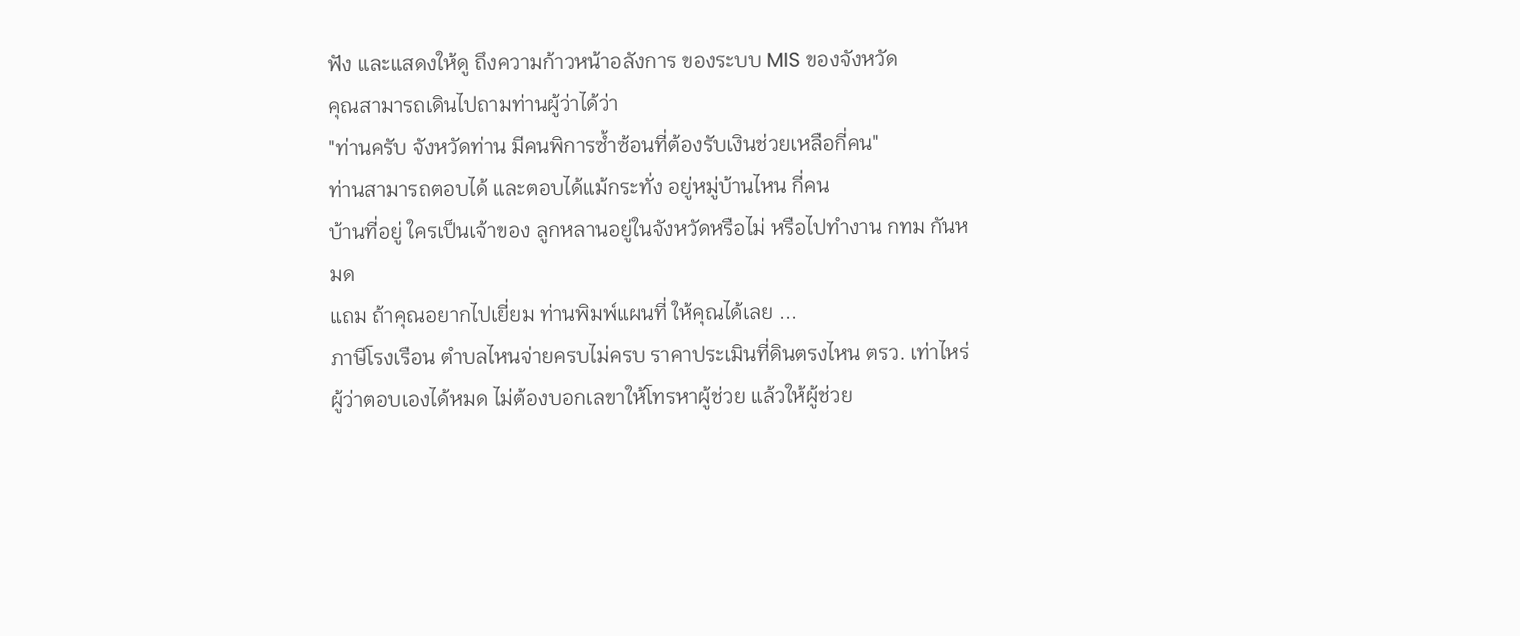ฟัง และแสดงให้ดู ถึงความก้าวหน้าอลังการ ของระบบ MIS ของจังหวัด
คุณสามารถเดินไปถามท่านผู้ว่าได้ว่า
"ท่านครับ จังหวัดท่าน มีคนพิการซ้ำซ้อนที่ต้องรับเงินช่วยเหลือกี่คน"
ท่านสามารถตอบได้ และตอบได้แม้กระทั่ง อยู่หมู่บ้านไหน กี่คน
บ้านที่อยู่ ใครเป็นเจ้าของ ลูกหลานอยู่ในจังหวัดหรือไม่ หรือไปทำงาน กทม กันหมด
แถม ถ้าคุณอยากไปเยี่ยม ท่านพิมพ์แผนที่ ให้คุณได้เลย ...
ภาษีโรงเรือน ตำบลไหนจ่ายครบไม่ครบ ราคาประเมินที่ดินตรงไหน ตรว. เท่าไหร่
ผู้ว่าตอบเองได้หมด ไม่ต้องบอกเลขาให้โทรหาผู้ช่วย แล้วให้ผู้ช่วย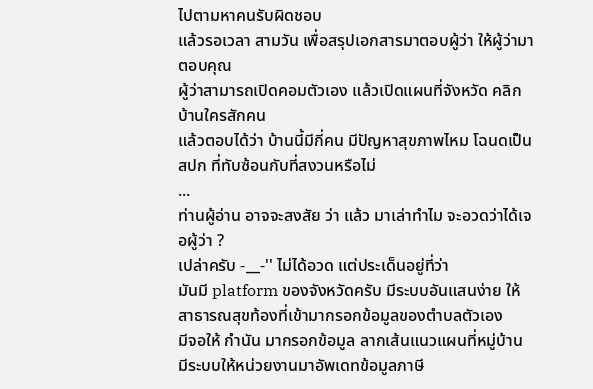ไปตามหาคนรับผิดชอบ
แล้วรอเวลา สามวัน เพื่อสรุปเอกสารมาตอบผู้ว่า ให้ผู้ว่ามาตอบคุณ
ผู้ว่าสามารถเปิดคอมตัวเอง แล้วเปิดแผนที่จังหวัด คลิกบ้านใครสักคน
แล้วตอบได้ว่า บ้านนี้มีกี่คน มีปัญหาสุขภาพไหม โฉนดเป็น สปก ที่ทับซ้อนกับที่สงวนหรือไม่
...
ท่านผู้อ่าน อาจจะสงสัย ว่า แล้ว มาเล่าทำไม จะอวดว่าได้เจอผู้ว่า ?
เปล่าครับ -__-'' ไม่ได้อวด แต่ประเด็นอยู่ที่ว่า
มันมี platform ของจังหวัดครับ มีระบบอันแสนง่าย ให้สาธารณสุขท้องที่เข้ามากรอกข้อมูลของตำบลตัวเอง
มีจอให้ กำนัน มากรอกข้อมูล ลากเส้นแนวแผนที่หมู่บ้าน มีระบบให้หน่วยงานมาอัพเดทข้อมูลภาษี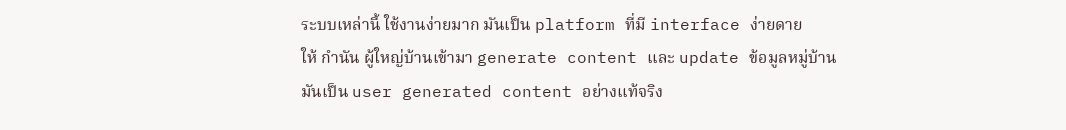ระบบเหล่านี้ ใช้งานง่ายมาก มันเป็น platform ที่มี interface ง่ายดาย
ให้ กำนัน ผู้ใหญ่บ้านเข้ามา generate content และ update ข้อมูลหมู่บ้าน
มันเป็น user generated content อย่างแท้จริง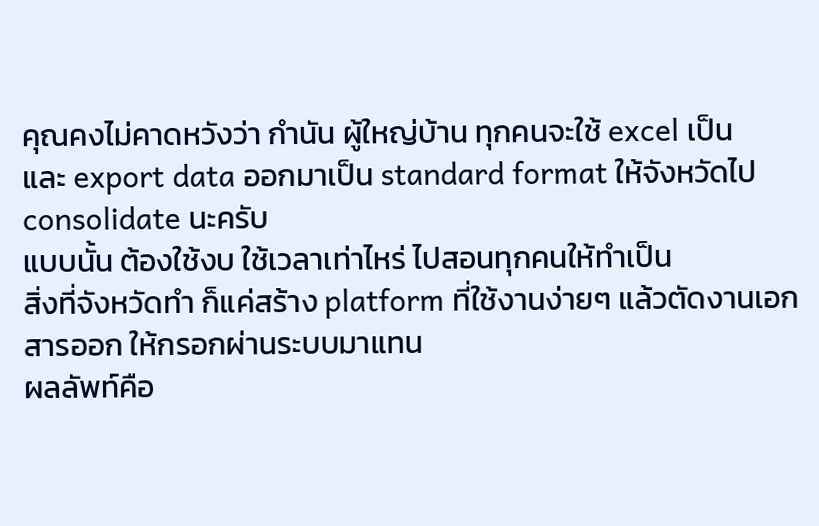คุณคงไม่คาดหวังว่า กำนัน ผู้ใหญ่บ้าน ทุกคนจะใช้ excel เป็น
และ export data ออกมาเป็น standard format ให้จังหวัดไป consolidate นะครับ
แบบนั้น ต้องใช้งบ ใช้เวลาเท่าไหร่ ไปสอนทุกคนให้ทำเป็น
สิ่งที่จังหวัดทำ ก็แค่สร้าง platform ที่ใช้งานง่ายๆ แล้วตัดงานเอกสารออก ให้กรอกผ่านระบบมาแทน
ผลลัพท์คือ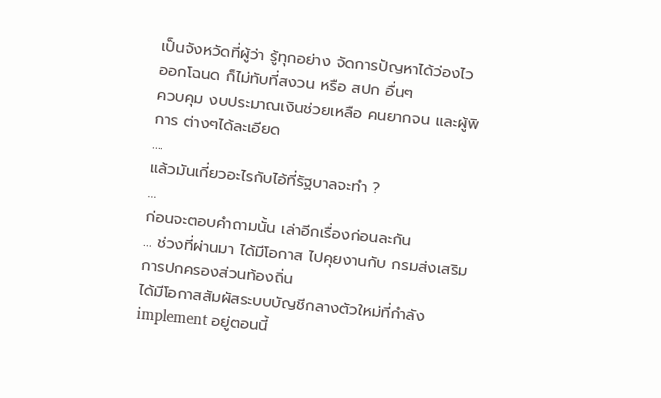เป็นจังหวัดที่ผู้ว่า รู้ทุกอย่าง จัดการปัญหาได้ว่องไว
ออกโฉนด ก็ไม่ทับที่สงวน หรือ สปก อื่นๆ
ควบคุม งบประมาณเงินช่วยเหลือ คนยากจน และผู้พิการ ต่างๆได้ละเอียด
....
แล้วมันเกี่ยวอะไรกับไอ้ที่รัฐบาลจะทำ ?
...
ก่อนจะตอบคำถามนั้น เล่าอีกเรื่องก่อนละกัน
... ช่วงที่ผ่านมา ได้มีโอกาส ไปคุยงานกับ กรมส่งเสริมการปกครองส่วนท้องถิ่น
ได้มีโอกาสสัมผัสระบบบัญชีกลางตัวใหม่ที่กำลัง implement อยู่ตอนนี้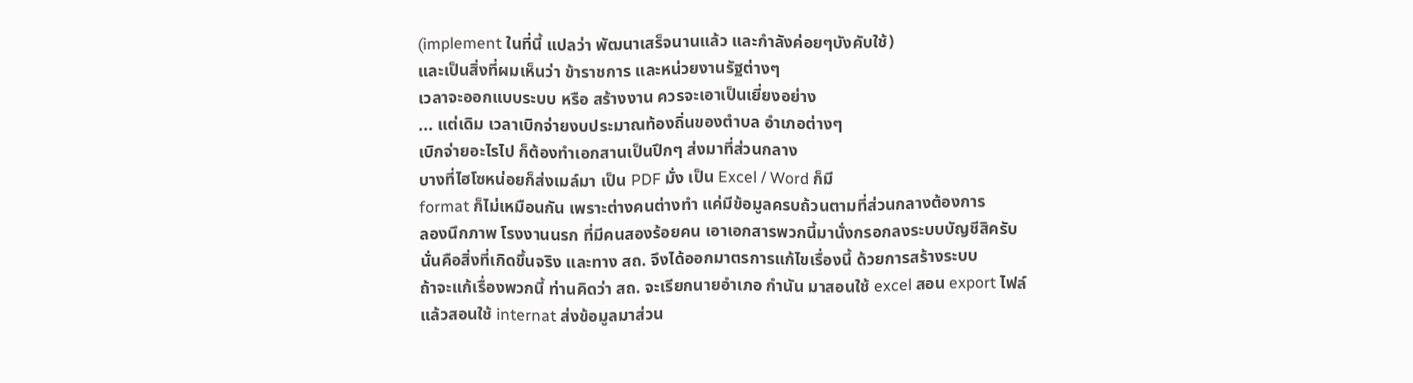(implement ในที่นี้ แปลว่า พัฒนาเสร็จนานแล้ว และกำลังค่อยๆบังคับใช้)
และเป็นสิ่งที่ผมเห็นว่า ข้าราชการ และหน่วยงานรัฐต่างๆ
เวลาจะออกแบบระบบ หรือ สร้างงาน ควรจะเอาเป็นเยี่ยงอย่าง
... แต่เดิม เวลาเบิกจ่ายงบประมาณท้องถิ่นของตำบล อำเภอต่างๆ
เบิกจ่ายอะไรไป ก็ต้องทำเอกสานเป็นปึกๆ ส่งมาที่ส่วนกลาง
บางที่ไฮโซหน่อยก็ส่งเมล์มา เป็น PDF มั่ง เป็น Excel / Word ก็มี
format ก็ไม่เหมือนกัน เพราะต่างคนต่างทำ แค่มีข้อมูลครบถ้วนตามที่ส่วนกลางต้องการ
ลองนึกภาพ โรงงานนรก ที่มีคนสองร้อยคน เอาเอกสารพวกนี้มานั่งกรอกลงระบบบัญชีสิครับ
นั่นคือสิ่งที่เกิดขึ้นจริง และทาง สถ. จึงได้ออกมาตรการแก้ไขเรื่องนี้ ด้วยการสร้างระบบ
ถ้าจะแก้เรื่องพวกนี้ ท่านคิดว่า สถ. จะเรียกนายอำเภอ กำนัน มาสอนใช้ excel สอน export ไฟล์
แล้วสอนใช้ internat ส่งข้อมูลมาส่วน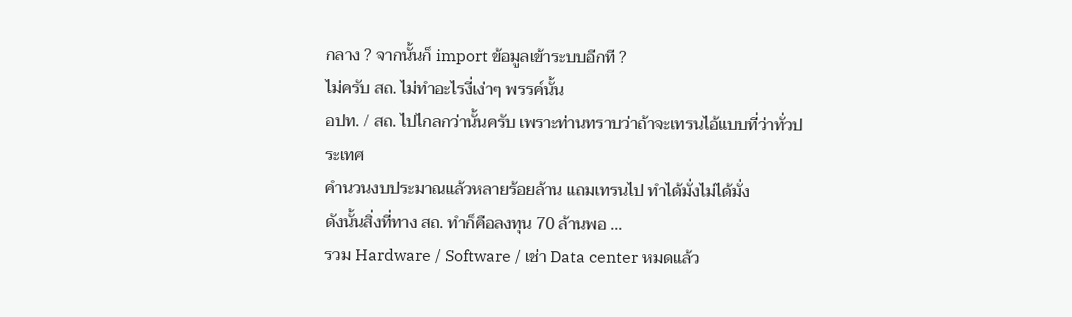กลาง ? จากนั้นก็ import ข้อมูลเข้าระบบอีกที ?
ไม่ครับ สถ. ไม่ทำอะไรงี่เง่าๆ พรรค์นั้น
อปท. / สถ. ไปไกลกว่านั้นครับ เพราะท่านทราบว่าถ้าจะเทรนไอ้แบบที่ว่าทั่วประเทศ
คำนวนงบประมาณแล้วหลายร้อยล้าน แถมเทรนไป ทำได้มั่งไม่ได้มั่ง
ดังนั้นสิ่งที่ทาง สถ. ทำก็คือลงทุน 70 ล้านพอ ...
รวม Hardware / Software / เช่า Data center หมดแล้ว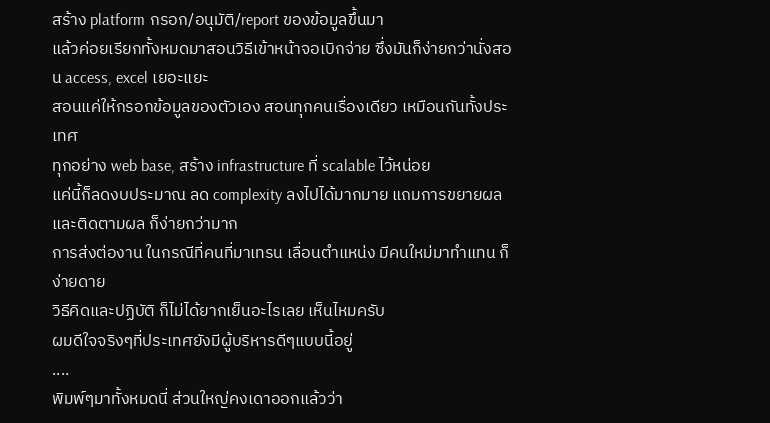สร้าง platform กรอก/อนุมัติ/report ของข้อมูลขึ้นมา
แล้วค่อยเรียกทั้งหมดมาสอนวิธีเข้าหน้าจอเบิกจ่าย ซึ่งมันก็ง่ายกว่านั่งสอน access, excel เยอะแยะ
สอนแค่ให้กรอกข้อมูลของตัวเอง สอนทุกคนเรื่องเดียว เหมือนกันทั้งประเทศ
ทุกอย่าง web base, สร้าง infrastructure ที่ scalable ไว้หน่อย
แค่นี้ก็ลดงบประมาณ ลด complexity ลงไปได้มากมาย แถมการขยายผล และติดตามผล ก็ง่ายกว่ามาก
การส่งต่องาน ในกรณีที่คนที่มาเทรน เลื่อนตำแหน่ง มีคนใหม่มาทำแทน ก็ง่ายดาย
วิธีคิดและปฏิบัติ ก็ไม่ได้ยากเย็นอะไรเลย เห็นไหมครับ
ผมดีใจจริงๆที่ประเทศยังมีผู้บริหารดีๆแบบนี้อยู่
....
พิมพ์ๆมาทั้งหมดนี่ ส่วนใหญ่คงเดาออกแล้วว่า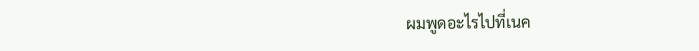ผมพูดอะไรไปที่เนค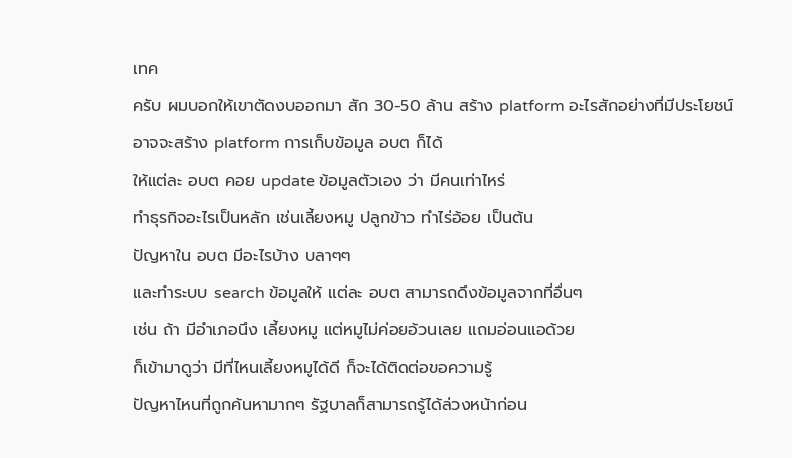เทค
ครับ ผมบอกให้เขาตัดงบออกมา สัก 30-50 ล้าน สร้าง platform อะไรสักอย่างที่มีประโยชน์
อาจจะสร้าง platform การเก็บข้อมูล อบต ก็ได้
ให้แต่ละ อบต คอย update ข้อมูลตัวเอง ว่า มีคนเท่าไหร่
ทำธุรกิจอะไรเป็นหลัก เช่นเลี้ยงหมู ปลูกข้าว ทำไร่อ้อย เป็นต้น
ปัญหาใน อบต มีอะไรบ้าง บลาๆๆ
และทำระบบ search ข้อมูลให้ แต่ละ อบต สามารถดึงข้อมูลจากที่อื่นๆ
เช่น ถ้า มีอำเภอนึง เลี้ยงหมู แต่หมูไม่ค่อยอ้วนเลย แถมอ่อนแอด้วย
ก็เข้ามาดูว่า มีที่ไหนเลี้ยงหมูได้ดี ก็จะได้ติดต่อขอความรู้
ปัญหาไหนที่ถูกค้นหามากๆ รัฐบาลก็สามารถรู้ได้ล่วงหน้าก่อน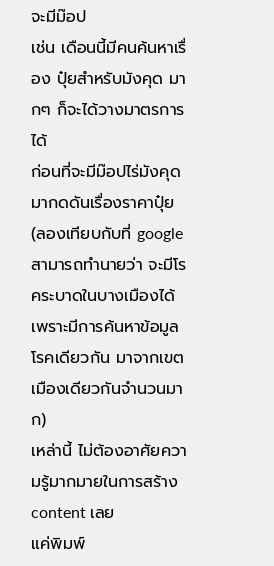จะมีม๊อป
เช่น เดือนนี้มีคนค้นหาเรื่อง ปุ๋ยสำหรับมังคุด มากๆ ก็จะได้วางมาตรการได้
ก่อนที่จะมีม๊อปไร่มังคุดมากดดันเรื่องราคาปุ๋ย
(ลองเทียบกับที่ google สามารถทำนายว่า จะมีโรคระบาดในบางเมืองได้
เพราะมีการค้นหาข้อมูลโรคเดียวกัน มาจากเขตเมืองเดียวกันจำนวนมาก)
เหล่านี้ ไม่ต้องอาศัยความรู้มากมายในการสร้าง content เลย
แค่พิมพ์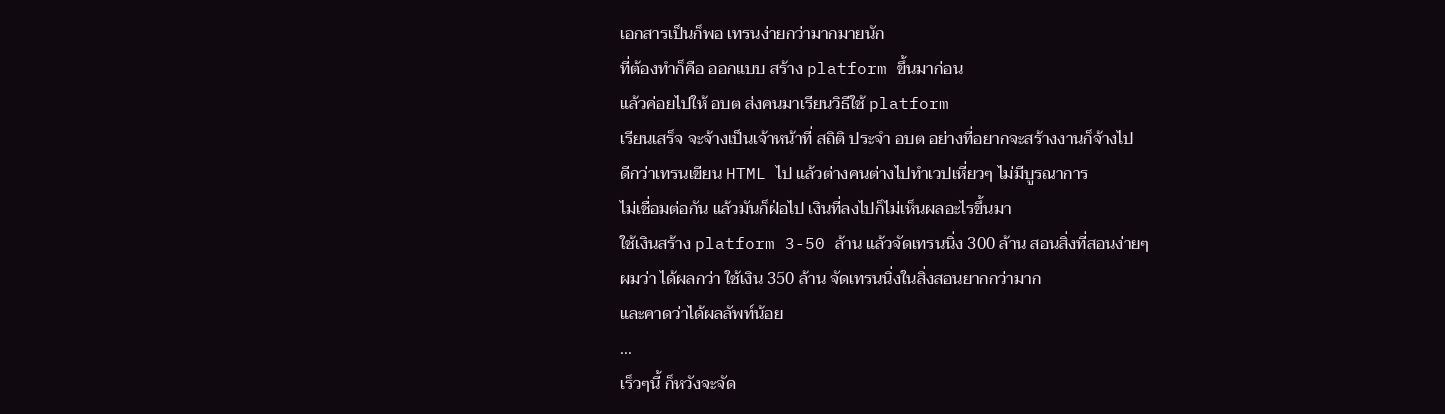เอกสารเป็นก็พอ เทรนง่ายกว่ามากมายนัก
ที่ต้องทำก็คือ ออกแบบ สร้าง platform ขึ้นมาก่อน
แล้วค่อยไปให้ อบต ส่งคนมาเรียนวิธีใช้ platform
เรียนเสร็จ จะจ้างเป็นเจ้าหน้าที่ สถิติ ประจำ อบต อย่างที่อยากจะสร้างงานก็จ้างไป
ดีกว่าเทรนเขียน HTML ไป แล้วต่างคนต่างไปทำเวปเหี่ยวๆ ไม่มีบูรณาการ
ไม่เชื่อมต่อกัน แล้วมันก็ฝ่อไป เงินที่ลงไปก็ไม่เห็นผลอะไรขึ้นมา
ใช้เงินสร้าง platform 3-50 ล้าน แล้วจัดเทรนนิ่ง 300 ล้าน สอนสิ่งที่สอนง่ายๆ
ผมว่า ได้ผลกว่า ใช้เงิน 350 ล้าน จัดเทรนนิ่งในสิ่งสอนยากกว่ามาก
และคาดว่าได้ผลลัพท์น้อย
...
เร็วๆนี้ ก็หวังจะจัด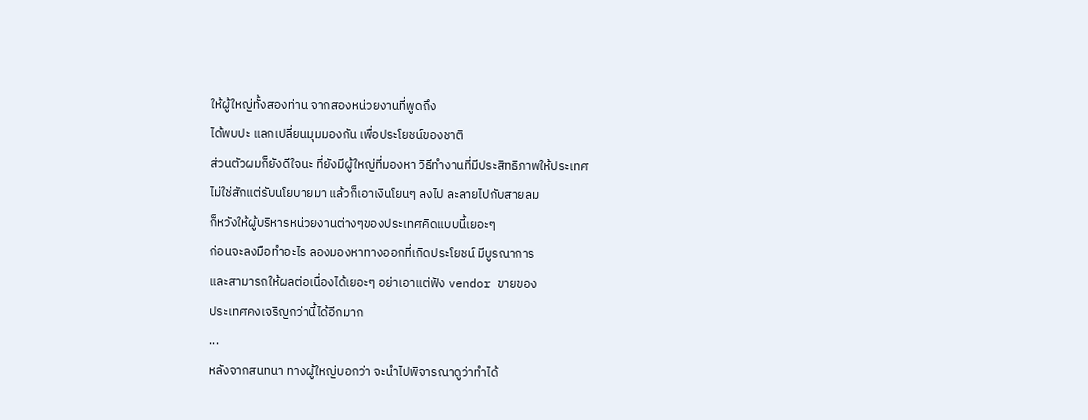ให้ผู้ใหญ่ทั้งสองท่าน จากสองหน่วยงานที่พูดถึง
ได้พบปะ แลกเปลี่ยนมุมมองกัน เพื่อประโยชน์ของชาติ
ส่วนตัวผมก็ยังดีใจนะ ที่ยังมีผู้ใหญ่ที่มองหา วิธีทำงานที่มีประสิทธิภาพให้ประเทศ
ไม่ใช่สักแต่รับนโยบายมา แล้วก็เอาเงินโยนๆ ลงไป ละลายไปกับสายลม
ก็หวังให้ผู้บริหารหน่วยงานต่างๆของประเทศคิดแบบนี้เยอะๆ
ก่อนจะลงมือทำอะไร ลองมองหาทางออกที่เกิดประโยชน์ มีบูรณาการ
และสามารถให้ผลต่อเนื่องได้เยอะๆ อย่าเอาแต่ฟัง vendor ขายของ
ประเทศคงเจริญกว่านี้ได้อีกมาก
...
หลังจากสนทนา ทางผู้ใหญ่บอกว่า จะนำไปพิจารณาดูว่าทำได้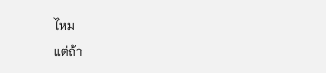ไหม
แต่ถ้า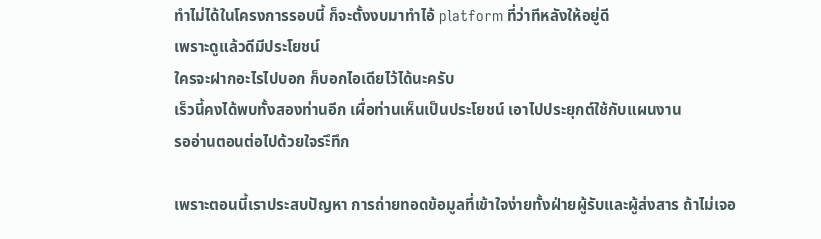ทำไม่ได้ในโครงการรอบนี้ ก็จะตั้งงบมาทำไอ้ platform ที่ว่าทีหลังให้อยู่ดี
เพราะดูแล้วดีมีประโยชน์
ใครจะฝากอะไรไปบอก ก็บอกไอเดียไว้ได้นะครับ
เร็วนี้คงได้พบทั้งสองท่านอีก เผื่อท่านเห็นเป็นประโยชน์ เอาไปประยุกต์ใช้กับแผนงาน
รออ่านตอนต่อไปด้วยใจระึทึก

เพราะตอนนี้เราประสบปัญหา การถ่ายทอดข้อมูลที่เข้าใจง่ายทั้งฝ่ายผู้รับและผู้ส่งสาร ถ้าไม่เจอ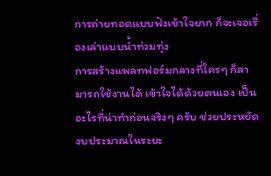การถ่ายทอดแบบฟังเข้าใจยาก ก็จะเจอเรื่องเล่าแบบน้ำท่วมทุ่ง
การสร้างแพลทฟอร์มกลางที่ใครๆ ก็สามารถใช้งานได้ เข้าใจได้ด้วยตนเอง เป็นอะไรที่น่าทำก่อนจริงๆ ครับ ช่วยประหยัดงบประมาณในระยะ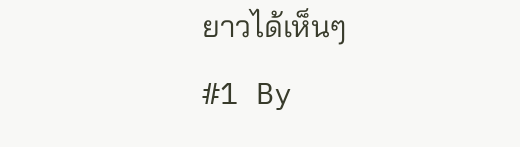ยาวได้เห็นๆ
#1 By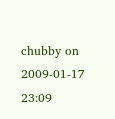chubby on 2009-01-17 23:09